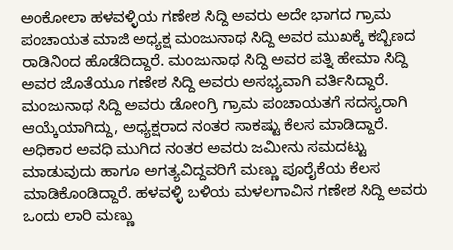ಅಂಕೋಲಾ ಹಳವಳ್ಳಿಯ ಗಣೇಶ ಸಿದ್ದಿ ಅವರು ಅದೇ ಭಾಗದ ಗ್ರಾಮ ಪಂಚಾಯತ ಮಾಜಿ ಅಧ್ಯಕ್ಷ ಮಂಜುನಾಥ ಸಿದ್ದಿ ಅವರ ಮುಖಕ್ಕೆ ಕಬ್ಬಿಣದ ರಾಡಿನಿಂದ ಹೊಡೆದಿದ್ದಾರೆ. ಮಂಜುನಾಥ ಸಿದ್ದಿ ಅವರ ಪತ್ನಿ ಹೇಮಾ ಸಿದ್ದಿ ಅವರ ಜೊತೆಯೂ ಗಣೇಶ ಸಿದ್ದಿ ಅವರು ಅಸಭ್ಯವಾಗಿ ವರ್ತಿಸಿದ್ದಾರೆ.
ಮಂಜುನಾಥ ಸಿದ್ದಿ ಅವರು ಡೋಂಗ್ರಿ ಗ್ರಾಮ ಪಂಚಾಯತಗೆ ಸದಸ್ಯರಾಗಿ ಆಯ್ಕೆಯಾಗಿದ್ದು, ಅಧ್ಯಕ್ಷರಾದ ನಂತರ ಸಾಕಷ್ಟು ಕೆಲಸ ಮಾಡಿದ್ದಾರೆ. ಅಧಿಕಾರ ಅವಧಿ ಮುಗಿದ ನಂತರ ಅವರು ಜಮೀನು ಸಮದಟ್ಟು ಮಾಡುವುದು ಹಾಗೂ ಅಗತ್ಯವಿದ್ದವರಿಗೆ ಮಣ್ಣು ಪೂರೈಕೆಯ ಕೆಲಸ ಮಾಡಿಕೊಂಡಿದ್ದಾರೆ. ಹಳವಳ್ಳಿ ಬಳಿಯ ಮಳಲಗಾವಿನ ಗಣೇಶ ಸಿದ್ದಿ ಅವರು ಒಂದು ಲಾರಿ ಮಣ್ಣು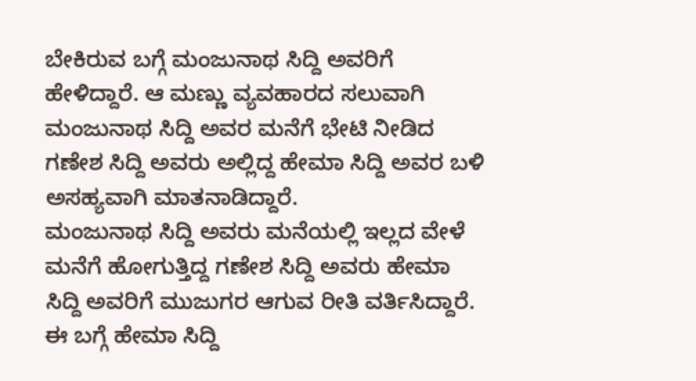ಬೇಕಿರುವ ಬಗ್ಗೆ ಮಂಜುನಾಥ ಸಿದ್ದಿ ಅವರಿಗೆ ಹೇಳಿದ್ದಾರೆ. ಆ ಮಣ್ಣು ವ್ಯವಹಾರದ ಸಲುವಾಗಿ ಮಂಜುನಾಥ ಸಿದ್ದಿ ಅವರ ಮನೆಗೆ ಭೇಟಿ ನೀಡಿದ ಗಣೇಶ ಸಿದ್ದಿ ಅವರು ಅಲ್ಲಿದ್ದ ಹೇಮಾ ಸಿದ್ದಿ ಅವರ ಬಳಿ ಅಸಹ್ಯವಾಗಿ ಮಾತನಾಡಿದ್ದಾರೆ.
ಮಂಜುನಾಥ ಸಿದ್ದಿ ಅವರು ಮನೆಯಲ್ಲಿ ಇಲ್ಲದ ವೇಳೆ ಮನೆಗೆ ಹೋಗುತ್ತಿದ್ದ ಗಣೇಶ ಸಿದ್ದಿ ಅವರು ಹೇಮಾ ಸಿದ್ದಿ ಅವರಿಗೆ ಮುಜುಗರ ಆಗುವ ರೀತಿ ವರ್ತಿಸಿದ್ದಾರೆ. ಈ ಬಗ್ಗೆ ಹೇಮಾ ಸಿದ್ದಿ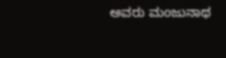ಅವರು ಮಂಜುನಾಥ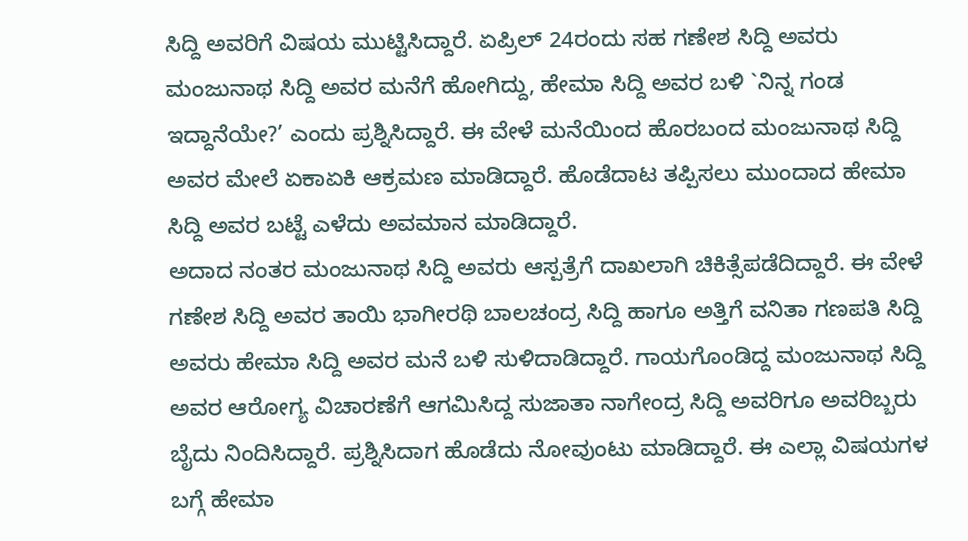ಸಿದ್ದಿ ಅವರಿಗೆ ವಿಷಯ ಮುಟ್ಟಿಸಿದ್ದಾರೆ. ಏಪ್ರಿಲ್ 24ರಂದು ಸಹ ಗಣೇಶ ಸಿದ್ದಿ ಅವರು ಮಂಜುನಾಥ ಸಿದ್ದಿ ಅವರ ಮನೆಗೆ ಹೋಗಿದ್ದು, ಹೇಮಾ ಸಿದ್ದಿ ಅವರ ಬಳಿ `ನಿನ್ನ ಗಂಡ ಇದ್ದಾನೆಯೇ?’ ಎಂದು ಪ್ರಶ್ನಿಸಿದ್ದಾರೆ. ಈ ವೇಳೆ ಮನೆಯಿಂದ ಹೊರಬಂದ ಮಂಜುನಾಥ ಸಿದ್ದಿ ಅವರ ಮೇಲೆ ಏಕಾಏಕಿ ಆಕ್ರಮಣ ಮಾಡಿದ್ದಾರೆ. ಹೊಡೆದಾಟ ತಪ್ಪಿಸಲು ಮುಂದಾದ ಹೇಮಾ ಸಿದ್ದಿ ಅವರ ಬಟ್ಟೆ ಎಳೆದು ಅವಮಾನ ಮಾಡಿದ್ದಾರೆ.
ಅದಾದ ನಂತರ ಮಂಜುನಾಥ ಸಿದ್ದಿ ಅವರು ಆಸ್ಪತ್ರೆಗೆ ದಾಖಲಾಗಿ ಚಿಕಿತ್ಸೆಪಡೆದಿದ್ದಾರೆ. ಈ ವೇಳೆ ಗಣೇಶ ಸಿದ್ದಿ ಅವರ ತಾಯಿ ಭಾಗೀರಥಿ ಬಾಲಚಂದ್ರ ಸಿದ್ದಿ ಹಾಗೂ ಅತ್ತಿಗೆ ವನಿತಾ ಗಣಪತಿ ಸಿದ್ದಿ ಅವರು ಹೇಮಾ ಸಿದ್ದಿ ಅವರ ಮನೆ ಬಳಿ ಸುಳಿದಾಡಿದ್ದಾರೆ. ಗಾಯಗೊಂಡಿದ್ದ ಮಂಜುನಾಥ ಸಿದ್ದಿ ಅವರ ಆರೋಗ್ಯ ವಿಚಾರಣೆಗೆ ಆಗಮಿಸಿದ್ದ ಸುಜಾತಾ ನಾಗೇಂದ್ರ ಸಿದ್ದಿ ಅವರಿಗೂ ಅವರಿಬ್ಬರು ಬೈದು ನಿಂದಿಸಿದ್ದಾರೆ. ಪ್ರಶ್ನಿಸಿದಾಗ ಹೊಡೆದು ನೋವುಂಟು ಮಾಡಿದ್ದಾರೆ. ಈ ಎಲ್ಲಾ ವಿಷಯಗಳ ಬಗ್ಗೆ ಹೇಮಾ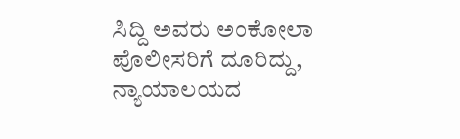ಸಿದ್ದಿ ಅವರು ಅಂಕೋಲಾ ಪೊಲೀಸರಿಗೆ ದೂರಿದ್ದು, ನ್ಯಾಯಾಲಯದ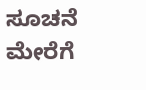ಸೂಚನೆ ಮೇರೆಗೆ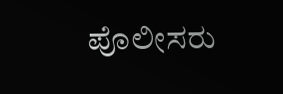ಪೊಲೀಸರು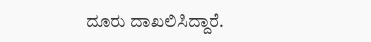ದೂರು ದಾಖಲಿಸಿದ್ದಾರೆ.